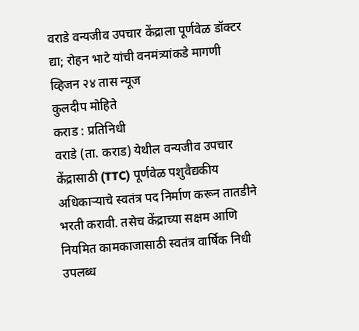वराडे वन्यजीव उपचार केंद्राला पूर्णवेळ डॉक्टर द्या; रोहन भाटे यांची वनमंत्र्यांकडे मागणी
व्हिजन २४ तास न्यूज
कुलदीप मोहिते
कराड : प्रतिनिधी
वराडे (ता. कराड) येथील वन्यजीव उपचार केंद्रासाठी (TTC) पूर्णवेळ पशुवैद्यकीय अधिकाऱ्याचे स्वतंत्र पद निर्माण करून तातडीने भरती करावी. तसेच केंद्राच्या सक्षम आणि नियमित कामकाजासाठी स्वतंत्र वार्षिक निधी उपलब्ध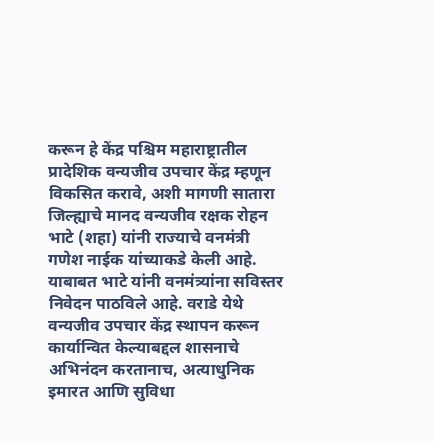करून हे केंद्र पश्चिम महाराष्ट्रातील प्रादेशिक वन्यजीव उपचार केंद्र म्हणून विकसित करावे, अशी मागणी सातारा जिल्ह्याचे मानद वन्यजीव रक्षक रोहन भाटे (शहा) यांनी राज्याचे वनमंत्री गणेश नाईक यांच्याकडे केली आहे.
याबाबत भाटे यांनी वनमंत्र्यांना सविस्तर निवेदन पाठविले आहे. वराडे येथे वन्यजीव उपचार केंद्र स्थापन करून कार्यान्वित केल्याबद्दल शासनाचे अभिनंदन करतानाच, अत्याधुनिक इमारत आणि सुविधा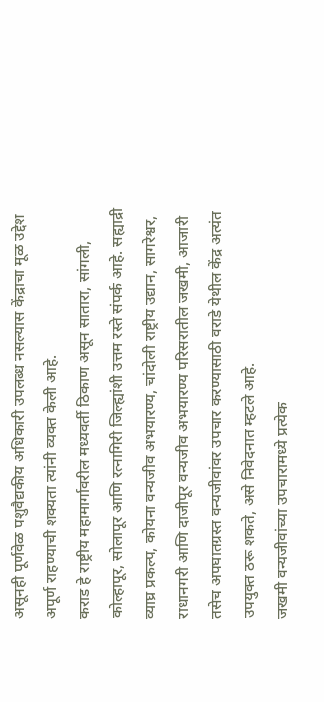असूनही पूर्णवेळ पशुवैद्यकीय अधिकारी उपलब्ध नसल्यास केंद्राचा मूळ उद्देश अपूर्ण राहण्याची शक्यता त्यांनी व्यक्त केली आहे.
कराड हे राष्ट्रीय महामार्गावरील मध्यवर्ती ठिकाण असून सातारा, सांगली, कोल्हापूर, सोलापूर आणि रत्नागिरी जिल्ह्यांशी उत्तम रस्ते संपर्क आहे. सह्याद्री व्याघ्र प्रकल्प, कोयना वन्यजीव अभयारण्य, चांदोली राष्ट्रीय उद्यान, सागरेश्वर, राधानगरी आणि दाजीपूर वन्यजीव अभयारण्य परिसरातील जखमी, आजारी तसेच अपघातग्रस्त वन्यजीवांवर उपचार करण्यासाठी वराडे येथील केंद्र अत्यंत उपयुक्त ठरू शकते, असे निवेदनात म्हटले आहे.
जखमी वन्यजीवांच्या उपचारामध्ये प्रत्येक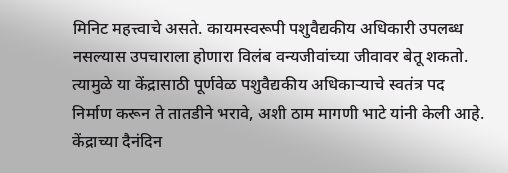मिनिट महत्त्वाचे असते. कायमस्वरूपी पशुवैद्यकीय अधिकारी उपलब्ध नसल्यास उपचाराला होणारा विलंब वन्यजीवांच्या जीवावर बेतू शकतो. त्यामुळे या केंद्रासाठी पूर्णवेळ पशुवैद्यकीय अधिकाऱ्याचे स्वतंत्र पद निर्माण करून ते तातडीने भरावे, अशी ठाम मागणी भाटे यांनी केली आहे.
केंद्राच्या दैनंदिन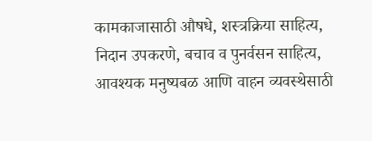कामकाजासाठी औषधे, शस्त्रक्रिया साहित्य, निदान उपकरणे, बचाव व पुनर्वसन साहित्य, आवश्यक मनुष्यबळ आणि वाहन व्यवस्थेसाठी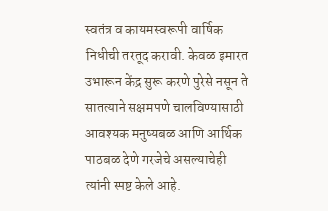स्वतंत्र व कायमस्वरूपी वार्षिक निधीची तरतूद करावी. केवळ इमारत उभारून केंद्र सुरू करणे पुरेसे नसून ते सातत्याने सक्षमपणे चालविण्यासाठी आवश्यक मनुष्यबळ आणि आर्थिक पाठबळ देणे गरजेचे असल्याचेही त्यांनी स्पष्ट केले आहे.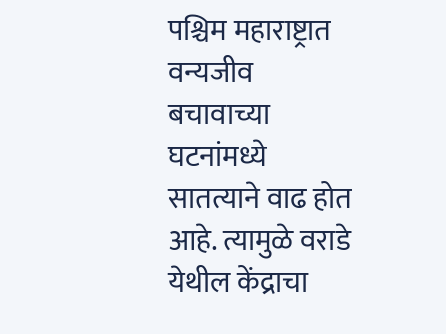पश्चिम महाराष्ट्रात वन्यजीव बचावाच्या घटनांमध्ये सातत्याने वाढ होत आहे. त्यामुळे वराडे येथील केंद्राचा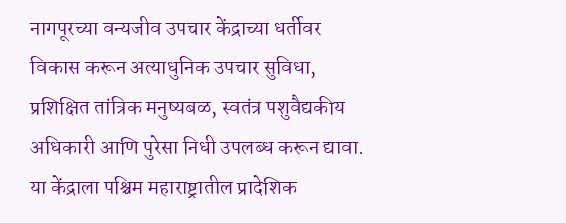नागपूरच्या वन्यजीव उपचार केंद्राच्या धर्तीवर विकास करून अत्याधुनिक उपचार सुविधा, प्रशिक्षित तांत्रिक मनुष्यबळ, स्वतंत्र पशुवैद्यकीय अधिकारी आणि पुरेसा निधी उपलब्ध करून द्यावा. या केंद्राला पश्चिम महाराष्ट्रातील प्रादेशिक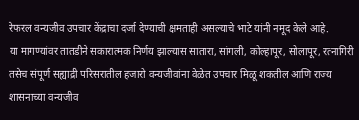रेफरल वन्यजीव उपचार केंद्राचा दर्जा देण्याची क्षमताही असल्याचे भाटे यांनी नमूद केले आहे.
या मागण्यांवर तातडीने सकारात्मक निर्णय झाल्यास सातारा, सांगली, कोल्हापूर, सोलापूर, रत्नागिरी तसेच संपूर्ण सह्याद्री परिसरातील हजारो वन्यजीवांना वेळेत उपचार मिळू शकतील आणि राज्य शासनाच्या वन्यजीव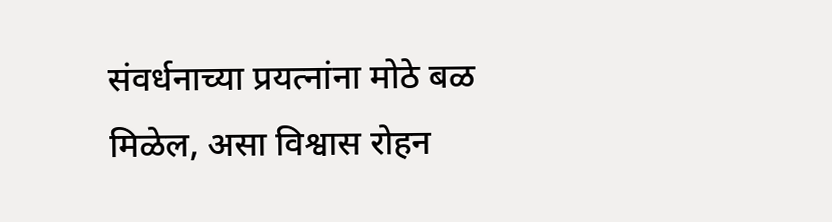संवर्धनाच्या प्रयत्नांना मोठे बळ मिळेल, असा विश्वास रोहन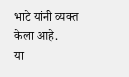भाटे यांनी व्यक्त केला आहे.
या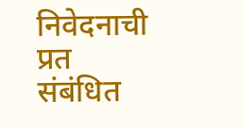निवेदनाची प्रत संबंधित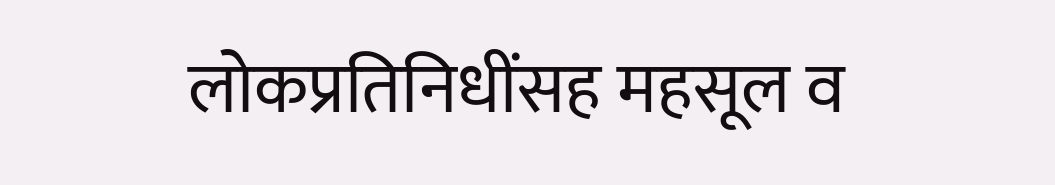लोकप्रतिनिधींसह महसूल व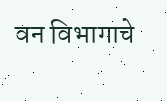वन विभागाचे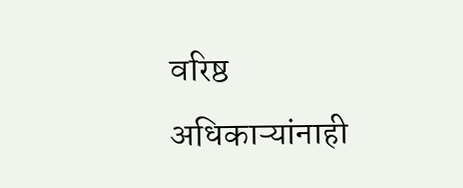वरिष्ठ अधिकाऱ्यांनाही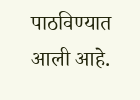पाठविण्यात आली आहे.